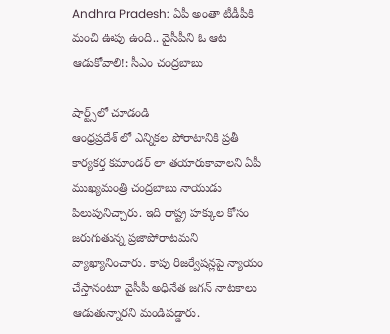Andhra Pradesh: ఏపీ అంతా టీడీపీకి మంచి ఊపు ఉంది.. వైసీపీని ఓ ఆట ఆడుకోవాలి!: సీఎం చంద్రబాబు

షార్ట్స్‌లో చూడండి
ఆంధ్రప్రదేశ్ లో ఎన్నికల పోరాటానికి ప్రతీ కార్యకర్త కమాండర్ లా తయారుకావాలని ఏపీ ముఖ్యమంత్రి చంద్రబాబు నాయుడు పిలుపునిచ్చారు. ఇది రాష్ట్ర హక్కుల కోసం జరుగుతున్న ప్రజాపోరాటమని వ్యాఖ్యానించారు. కాపు రిజర్వేషన్లపై న్యాయం చేస్తానంటూ వైసీపీ అధినేత జగన్ నాటకాలు ఆడుతున్నారని మండిపడ్డారు.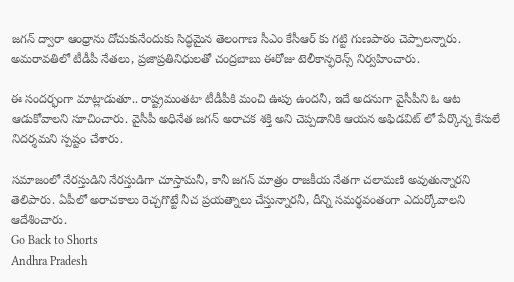జగన్ ద్వారా ఆంధ్రాను దోచుకునేందుకు సిద్ధమైన తెలంగాణ సీఎం కేసీఆర్ కు గట్టి గుణపాఠం చెప్పాలన్నారు. అమరావతిలో టీడీపీ నేతలు, ప్రజాప్రతినిధులతో చంద్రబాబు ఈరోజు టెలీకాన్ఫరెన్స్ నిర్వహించారు.

ఈ సందర్భంగా మాట్లాడుతూ.. రాష్ట్రమంతటా టీడీపీకి మంచి ఊపు ఉందనీ, ఇదే అదనుగా వైసీపీని ఓ ఆట ఆడుకోవాలని సూచించారు. వైసీపీ అధినేత జగన్ అరాచక శక్తి అని చెప్పడానికి ఆయన అఫిడవిట్ లో పేర్కొన్న కేసులే నిదర్శమని స్పష్టం చేశారు.

సమాజంలో నేరస్తుడిని నేరస్తుడిగా చూస్తామనీ, కానీ జగన్ మాత్రం రాజకీయ నేతగా చలామణి అవుతున్నారని తెలిపారు. ఏపీలో అరాచకాలు రెచ్చగొట్టే నీచ ప్రయత్నాలు చేస్తున్నారనీ, దీన్ని సమర్థవంతంగా ఎదుర్కోవాలని ఆదేశించారు.
Go Back to Shorts
Andhra Pradesh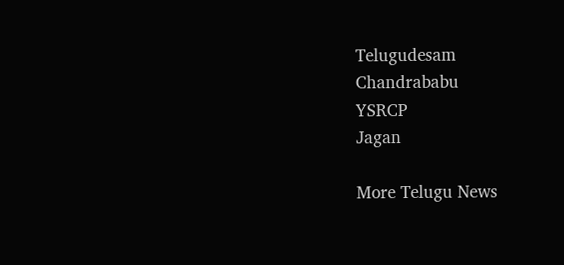Telugudesam
Chandrababu
YSRCP
Jagan

More Telugu News